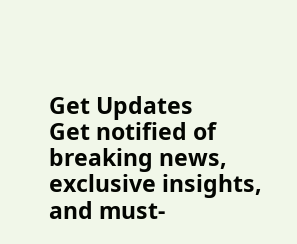Get Updates
Get notified of breaking news, exclusive insights, and must-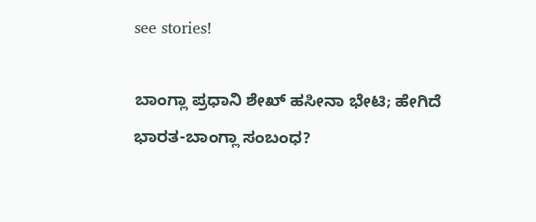see stories!

ಬಾಂಗ್ಲಾ ಪ್ರಧಾನಿ ಶೇಖ್ ಹಸೀನಾ ಭೇಟಿ; ಹೇಗಿದೆ ಭಾರತ-ಬಾಂಗ್ಲಾ ಸಂಬಂಧ?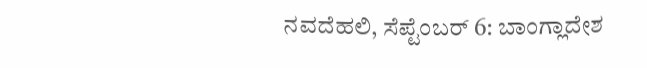ನವದೆಹಲಿ, ಸೆಪ್ಟೆಂಬರ್ 6: ಬಾಂಗ್ಲಾದೇಶ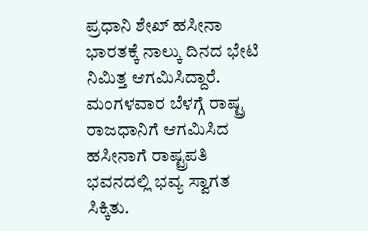ಪ್ರಧಾನಿ ಶೇಖ್ ಹಸೀನಾ ಭಾರತಕ್ಕೆ ನಾಲ್ಕು ದಿನದ ಭೇಟಿ ನಿಮಿತ್ತ ಆಗಮಿಸಿದ್ದಾರೆ. ಮಂಗಳವಾರ ಬೆಳಗ್ಗೆ ರಾಷ್ಟ್ರ ರಾಜಧಾನಿಗೆ ಆಗಮಿಸಿದ ಹಸೀನಾಗೆ ರಾಷ್ಟ್ರಪತಿ ಭವನದಲ್ಲಿ ಭವ್ಯ ಸ್ವಾಗತ ಸಿಕ್ಕಿತು.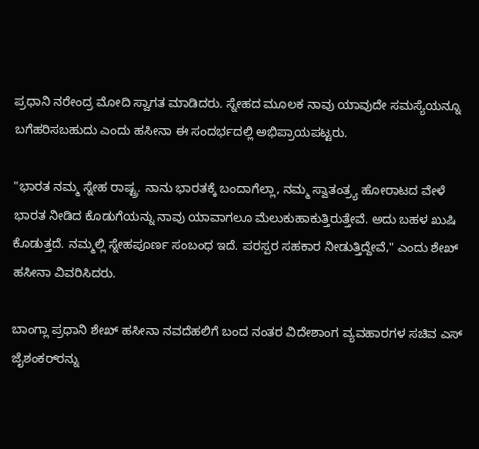ಪ್ರಧಾನಿ ನರೇಂದ್ರ ಮೋದಿ ಸ್ವಾಗತ ಮಾಡಿದರು. ಸ್ನೇಹದ ಮೂಲಕ ನಾವು ಯಾವುದೇ ಸಮಸ್ಯೆಯನ್ನೂ ಬಗೆಹರಿಸಬಹುದು ಎಂದು ಹಸೀನಾ ಈ ಸಂದರ್ಭದಲ್ಲಿ ಅಭಿಪ್ರಾಯಪಟ್ಟರು.

"ಭಾರತ ನಮ್ಮ ಸ್ನೇಹ ರಾಷ್ಟ್ರ. ನಾನು ಭಾರತಕ್ಕೆ ಬಂದಾಗೆಲ್ಲಾ, ನಮ್ಮ ಸ್ವಾತಂತ್ರ್ಯ ಹೋರಾಟದ ವೇಳೆ ಭಾರತ ನೀಡಿದ ಕೊಡುಗೆಯನ್ನು ನಾವು ಯಾವಾಗಲೂ ಮೆಲುಕುಹಾಕುತ್ತಿರುತ್ತೇವೆ. ಅದು ಬಹಳ ಖುಷಿ ಕೊಡುತ್ತದೆ. ನಮ್ಮಲ್ಲಿ ಸ್ನೇಹಪೂರ್ಣ ಸಂಬಂಧ ಇದೆ. ಪರಸ್ಪರ ಸಹಕಾರ ನೀಡುತ್ತಿದ್ದೇವೆ," ಎಂದು ಶೇಖ್ ಹಸೀನಾ ವಿವರಿಸಿದರು.

ಬಾಂಗ್ಲಾ ಪ್ರಧಾನಿ ಶೇಖ್ ಹಸೀನಾ ನವದೆಹಲಿಗೆ ಬಂದ ನಂತರ ವಿದೇಶಾಂಗ ವ್ಯವಹಾರಗಳ ಸಚಿವ ಎಸ್ ಜೈಶಂಕರ್‌ರನ್ನು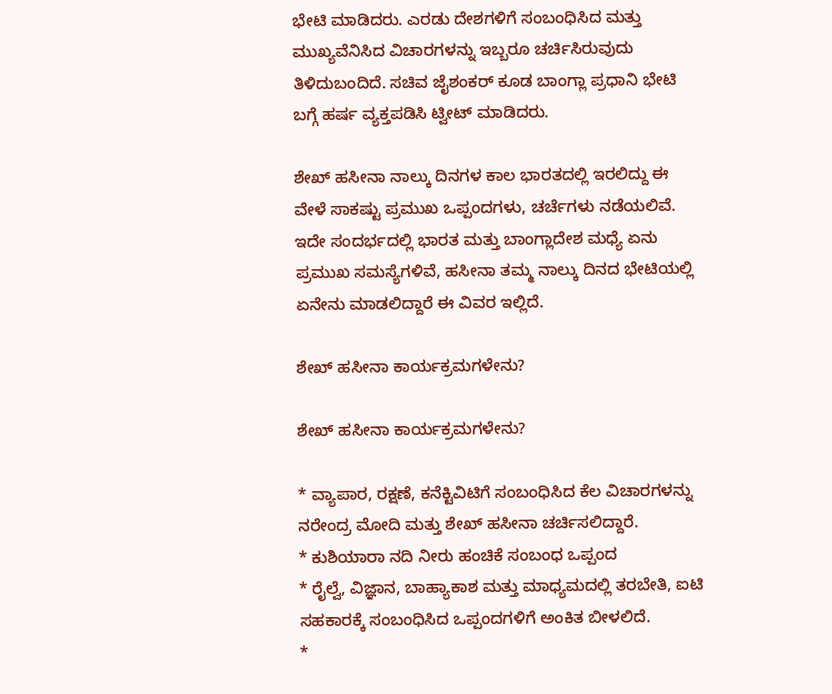ಭೇಟಿ ಮಾಡಿದರು. ಎರಡು ದೇಶಗಳಿಗೆ ಸಂಬಂಧಿಸಿದ ಮತ್ತು ಮುಖ್ಯವೆನಿಸಿದ ವಿಚಾರಗಳನ್ನು ಇಬ್ಬರೂ ಚರ್ಚಿಸಿರುವುದು ತಿಳಿದುಬಂದಿದೆ. ಸಚಿವ ಜೈಶಂಕರ್ ಕೂಡ ಬಾಂಗ್ಲಾ ಪ್ರಧಾನಿ ಭೇಟಿ ಬಗ್ಗೆ ಹರ್ಷ ವ್ಯಕ್ತಪಡಿಸಿ ಟ್ವೀಟ್ ಮಾಡಿದರು.

ಶೇಖ್ ಹಸೀನಾ ನಾಲ್ಕು ದಿನಗಳ ಕಾಲ ಭಾರತದಲ್ಲಿ ಇರಲಿದ್ದು ಈ ವೇಳೆ ಸಾಕಷ್ಟು ಪ್ರಮುಖ ಒಪ್ಪಂದಗಳು, ಚರ್ಚೆಗಳು ನಡೆಯಲಿವೆ. ಇದೇ ಸಂದರ್ಭದಲ್ಲಿ ಭಾರತ ಮತ್ತು ಬಾಂಗ್ಲಾದೇಶ ಮಧ್ಯೆ ಏನು ಪ್ರಮುಖ ಸಮಸ್ಯೆಗಳಿವೆ, ಹಸೀನಾ ತಮ್ಮ ನಾಲ್ಕು ದಿನದ ಭೇಟಿಯಲ್ಲಿ ಏನೇನು ಮಾಡಲಿದ್ದಾರೆ ಈ ವಿವರ ಇಲ್ಲಿದೆ.

ಶೇಖ್ ಹಸೀನಾ ಕಾರ್ಯಕ್ರಮಗಳೇನು?

ಶೇಖ್ ಹಸೀನಾ ಕಾರ್ಯಕ್ರಮಗಳೇನು?

* ವ್ಯಾಪಾರ, ರಕ್ಷಣೆ, ಕನೆಕ್ಟಿವಿಟಿಗೆ ಸಂಬಂಧಿಸಿದ ಕೆಲ ವಿಚಾರಗಳನ್ನು ನರೇಂದ್ರ ಮೋದಿ ಮತ್ತು ಶೇಖ್ ಹಸೀನಾ ಚರ್ಚಿಸಲಿದ್ದಾರೆ.
* ಕುಶಿಯಾರಾ ನದಿ ನೀರು ಹಂಚಿಕೆ ಸಂಬಂಧ ಒಪ್ಪಂದ
* ರೈಲ್ವೆ, ವಿಜ್ಞಾನ, ಬಾಹ್ಯಾಕಾಶ ಮತ್ತು ಮಾಧ್ಯಮದಲ್ಲಿ ತರಬೇತಿ, ಐಟಿ ಸಹಕಾರಕ್ಕೆ ಸಂಬಂಧಿಸಿದ ಒಪ್ಪಂದಗಳಿಗೆ ಅಂಕಿತ ಬೀಳಲಿದೆ.
*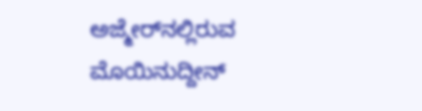ಅಜ್ಮೇರ್‌ನಲ್ಲಿರುವ ಮೊಯಿನುದ್ದೀನ್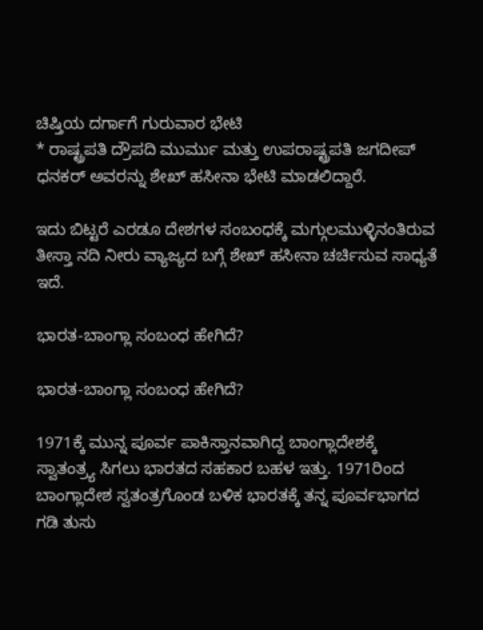ಚಿಷ್ತಿಯ ದರ್ಗಾಗೆ ಗುರುವಾರ ಭೇಟಿ
* ರಾಷ್ಟ್ರಪತಿ ದ್ರೌಪದಿ ಮುರ್ಮು ಮತ್ತು ಉಪರಾಷ್ಟ್ರಪತಿ ಜಗದೀಪ್ ಧನಕರ್ ಅವರನ್ನು ಶೇಖ್ ಹಸೀನಾ ಭೇಟಿ ಮಾಡಲಿದ್ದಾರೆ.

ಇದು ಬಿಟ್ಟರೆ ಎರಡೂ ದೇಶಗಳ ಸಂಬಂಧಕ್ಕೆ ಮಗ್ಗುಲಮುಳ್ಳಿನಂತಿರುವ ತೀಸ್ತಾ ನದಿ ನೀರು ವ್ಯಾಜ್ಯದ ಬಗ್ಗೆ ಶೇಖ್ ಹಸೀನಾ ಚರ್ಚಿಸುವ ಸಾಧ್ಯತೆ ಇದೆ.

ಭಾರತ-ಬಾಂಗ್ಲಾ ಸಂಬಂಧ ಹೇಗಿದೆ?

ಭಾರತ-ಬಾಂಗ್ಲಾ ಸಂಬಂಧ ಹೇಗಿದೆ?

1971ಕ್ಕೆ ಮುನ್ನ ಪೂರ್ವ ಪಾಕಿಸ್ತಾನವಾಗಿದ್ದ ಬಾಂಗ್ಲಾದೇಶಕ್ಕೆ ಸ್ವಾತಂತ್ರ್ಯ ಸಿಗಲು ಭಾರತದ ಸಹಕಾರ ಬಹಳ ಇತ್ತು. 1971ರಿಂದ ಬಾಂಗ್ಲಾದೇಶ ಸ್ವತಂತ್ರಗೊಂಡ ಬಳಿಕ ಭಾರತಕ್ಕೆ ತನ್ನ ಪೂರ್ವಭಾಗದ ಗಡಿ ತುಸು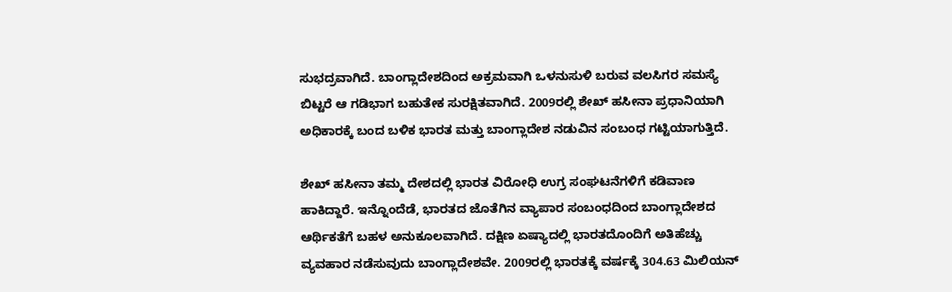ಸುಭದ್ರವಾಗಿದೆ. ಬಾಂಗ್ಲಾದೇಶದಿಂದ ಅಕ್ರಮವಾಗಿ ಒಳನುಸುಳಿ ಬರುವ ವಲಸಿಗರ ಸಮಸ್ಯೆ ಬಿಟ್ಟರೆ ಆ ಗಡಿಭಾಗ ಬಹುತೇಕ ಸುರಕ್ಷಿತವಾಗಿದೆ. 2009ರಲ್ಲಿ ಶೇಖ್ ಹಸೀನಾ ಪ್ರಧಾನಿಯಾಗಿ ಅಧಿಕಾರಕ್ಕೆ ಬಂದ ಬಳಿಕ ಭಾರತ ಮತ್ತು ಬಾಂಗ್ಲಾದೇಶ ನಡುವಿನ ಸಂಬಂಧ ಗಟ್ಟಿಯಾಗುತ್ತಿದೆ.

ಶೇಖ್ ಹಸೀನಾ ತಮ್ಮ ದೇಶದಲ್ಲಿ ಭಾರತ ವಿರೋಧಿ ಉಗ್ರ ಸಂಘಟನೆಗಳಿಗೆ ಕಡಿವಾಣ ಹಾಕಿದ್ದಾರೆ. ಇನ್ನೊಂದೆಡೆ, ಭಾರತದ ಜೊತೆಗಿನ ವ್ಯಾಪಾರ ಸಂಬಂಧದಿಂದ ಬಾಂಗ್ಲಾದೇಶದ ಆರ್ಥಿಕತೆಗೆ ಬಹಳ ಅನುಕೂಲವಾಗಿದೆ. ದಕ್ಷಿಣ ಏಷ್ಯಾದಲ್ಲಿ ಭಾರತದೊಂದಿಗೆ ಅತಿಹೆಚ್ಚು ವ್ಯವಹಾರ ನಡೆಸುವುದು ಬಾಂಗ್ಲಾದೇಶವೇ. 2009ರಲ್ಲಿ ಭಾರತಕ್ಕೆ ವರ್ಷಕ್ಕೆ 304.63 ಮಿಲಿಯನ್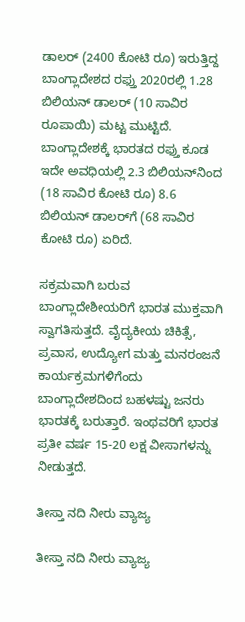ಡಾಲರ್ (2400 ಕೋಟಿ ರೂ) ಇರುತ್ತಿದ್ದ ಬಾಂಗ್ಲಾದೇಶದ ರಫ್ತು 2020ರಲ್ಲಿ 1.28 ಬಿಲಿಯನ್ ಡಾಲರ್ (10 ಸಾವಿರ ರೂಪಾಯಿ) ಮಟ್ಟ ಮುಟ್ಟಿದೆ. ಬಾಂಗ್ಲಾದೇಶಕ್ಕೆ ಭಾರತದ ರಫ್ತು ಕೂಡ ಇದೇ ಅವಧಿಯಲ್ಲಿ 2.3 ಬಿಲಿಯನ್‌ನಿಂದ (18 ಸಾವಿರ ಕೋಟಿ ರೂ) 8.6 ಬಿಲಿಯನ್ ಡಾಲರ್‌ಗೆ (68 ಸಾವಿರ ಕೋಟಿ ರೂ) ಏರಿದೆ.

ಸಕ್ರಮವಾಗಿ ಬರುವ ಬಾಂಗ್ಲಾದೇಶೀಯರಿಗೆ ಭಾರತ ಮುಕ್ತವಾಗಿ ಸ್ವಾಗತಿಸುತ್ತದೆ. ವೈದ್ಯಕೀಯ ಚಿಕಿತ್ಸೆ, ಪ್ರವಾಸ, ಉದ್ಯೋಗ ಮತ್ತು ಮನರಂಜನೆ ಕಾರ್ಯಕ್ರಮಗಳಿಗೆಂದು ಬಾಂಗ್ಲಾದೇಶದಿಂದ ಬಹಳಷ್ಟು ಜನರು ಭಾರತಕ್ಕೆ ಬರುತ್ತಾರೆ. ಇಂಥವರಿಗೆ ಭಾರತ ಪ್ರತೀ ವರ್ಷ 15-20 ಲಕ್ಷ ವೀಸಾಗಳನ್ನು ನೀಡುತ್ತದೆ.

ತೀಸ್ತಾ ನದಿ ನೀರು ವ್ಯಾಜ್ಯ

ತೀಸ್ತಾ ನದಿ ನೀರು ವ್ಯಾಜ್ಯ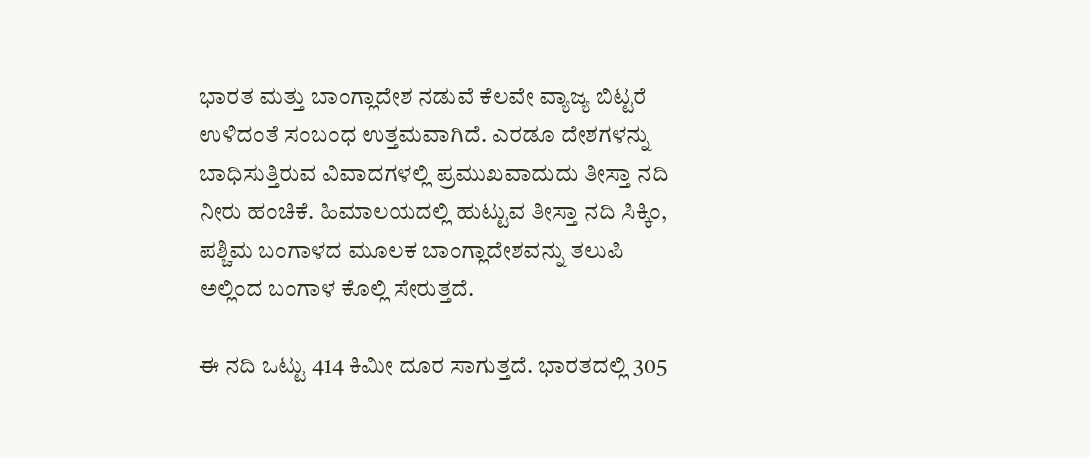ಭಾರತ ಮತ್ತು ಬಾಂಗ್ಲಾದೇಶ ನಡುವೆ ಕೆಲವೇ ವ್ಯಾಜ್ಯ ಬಿಟ್ಟರೆ ಉಳಿದಂತೆ ಸಂಬಂಧ ಉತ್ತಮವಾಗಿದೆ. ಎರಡೂ ದೇಶಗಳನ್ನು ಬಾಧಿಸುತ್ತಿರುವ ವಿವಾದಗಳಲ್ಲಿ ಪ್ರಮುಖವಾದುದು ತೀಸ್ತಾ ನದಿ ನೀರು ಹಂಚಿಕೆ. ಹಿಮಾಲಯದಲ್ಲಿ ಹುಟ್ಟುವ ತೀಸ್ತಾ ನದಿ ಸಿಕ್ಕಿಂ, ಪಶ್ಚಿಮ ಬಂಗಾಳದ ಮೂಲಕ ಬಾಂಗ್ಲಾದೇಶವನ್ನು ತಲುಪಿ ಅಲ್ಲಿಂದ ಬಂಗಾಳ ಕೊಲ್ಲಿ ಸೇರುತ್ತದೆ.

ಈ ನದಿ ಒಟ್ಟು 414 ಕಿಮೀ ದೂರ ಸಾಗುತ್ತದೆ. ಭಾರತದಲ್ಲಿ 305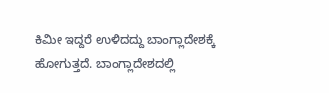ಕಿಮೀ ಇದ್ದರೆ ಉಳಿದದ್ದು ಬಾಂಗ್ಲಾದೇಶಕ್ಕೆ ಹೋಗುತ್ತದೆ. ಬಾಂಗ್ಲಾದೇಶದಲ್ಲಿ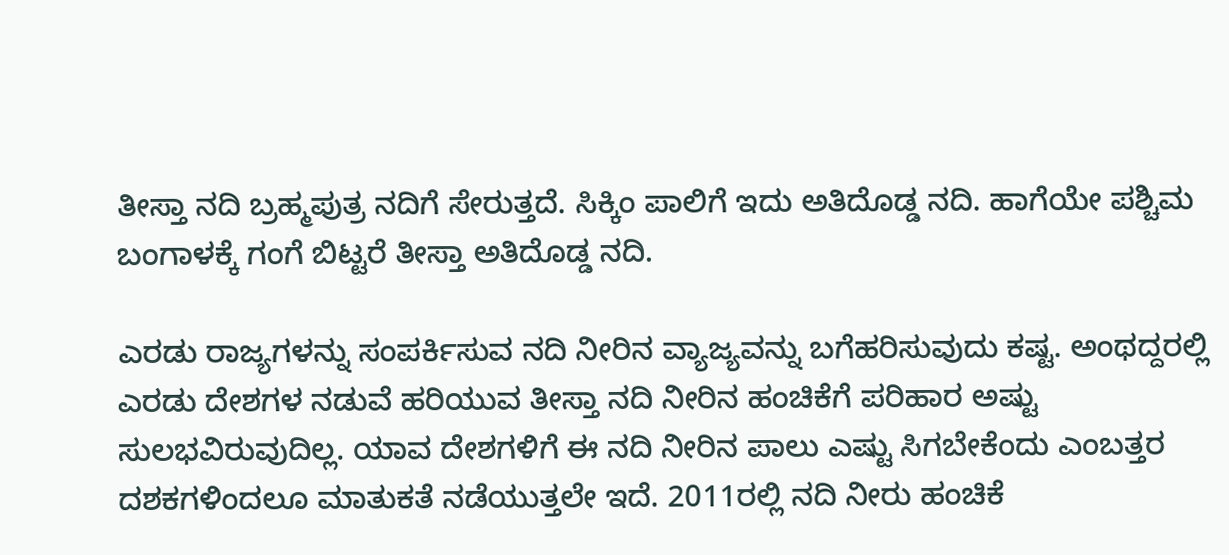ತೀಸ್ತಾ ನದಿ ಬ್ರಹ್ಮಪುತ್ರ ನದಿಗೆ ಸೇರುತ್ತದೆ. ಸಿಕ್ಕಿಂ ಪಾಲಿಗೆ ಇದು ಅತಿದೊಡ್ಡ ನದಿ. ಹಾಗೆಯೇ ಪಶ್ಚಿಮ ಬಂಗಾಳಕ್ಕೆ ಗಂಗೆ ಬಿಟ್ಟರೆ ತೀಸ್ತಾ ಅತಿದೊಡ್ಡ ನದಿ.

ಎರಡು ರಾಜ್ಯಗಳನ್ನು ಸಂಪರ್ಕಿಸುವ ನದಿ ನೀರಿನ ವ್ಯಾಜ್ಯವನ್ನು ಬಗೆಹರಿಸುವುದು ಕಷ್ಟ. ಅಂಥದ್ದರಲ್ಲಿ ಎರಡು ದೇಶಗಳ ನಡುವೆ ಹರಿಯುವ ತೀಸ್ತಾ ನದಿ ನೀರಿನ ಹಂಚಿಕೆಗೆ ಪರಿಹಾರ ಅಷ್ಟು ಸುಲಭವಿರುವುದಿಲ್ಲ. ಯಾವ ದೇಶಗಳಿಗೆ ಈ ನದಿ ನೀರಿನ ಪಾಲು ಎಷ್ಟು ಸಿಗಬೇಕೆಂದು ಎಂಬತ್ತರ ದಶಕಗಳಿಂದಲೂ ಮಾತುಕತೆ ನಡೆಯುತ್ತಲೇ ಇದೆ. 2011ರಲ್ಲಿ ನದಿ ನೀರು ಹಂಚಿಕೆ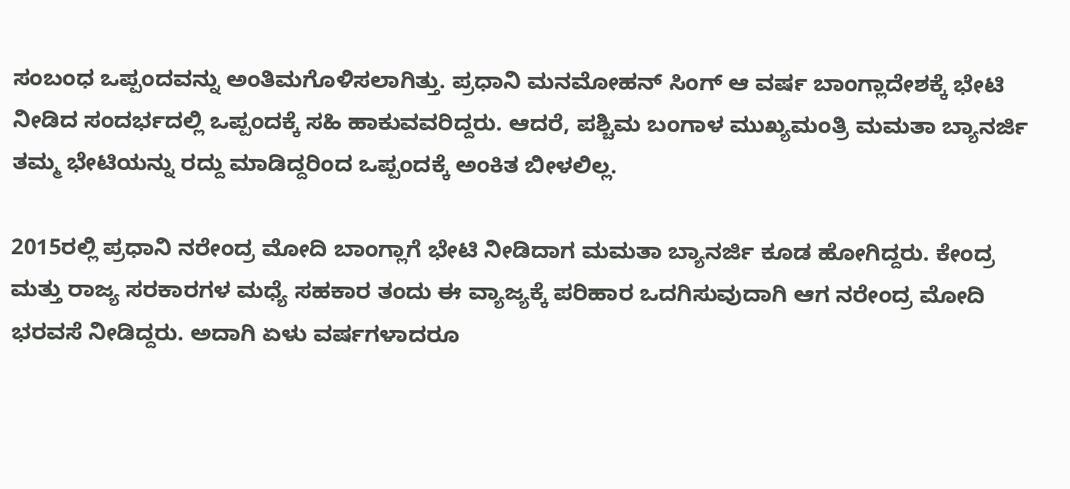ಸಂಬಂಧ ಒಪ್ಪಂದವನ್ನು ಅಂತಿಮಗೊಳಿಸಲಾಗಿತ್ತು. ಪ್ರಧಾನಿ ಮನಮೋಹನ್ ಸಿಂಗ್ ಆ ವರ್ಷ ಬಾಂಗ್ಲಾದೇಶಕ್ಕೆ ಭೇಟಿ ನೀಡಿದ ಸಂದರ್ಭದಲ್ಲಿ ಒಪ್ಪಂದಕ್ಕೆ ಸಹಿ ಹಾಕುವವರಿದ್ದರು. ಆದರೆ, ಪಶ್ಚಿಮ ಬಂಗಾಳ ಮುಖ್ಯಮಂತ್ರಿ ಮಮತಾ ಬ್ಯಾನರ್ಜಿ ತಮ್ಮ ಭೇಟಿಯನ್ನು ರದ್ದು ಮಾಡಿದ್ದರಿಂದ ಒಪ್ಪಂದಕ್ಕೆ ಅಂಕಿತ ಬೀಳಲಿಲ್ಲ.

2015ರಲ್ಲಿ ಪ್ರಧಾನಿ ನರೇಂದ್ರ ಮೋದಿ ಬಾಂಗ್ಲಾಗೆ ಭೇಟಿ ನೀಡಿದಾಗ ಮಮತಾ ಬ್ಯಾನರ್ಜಿ ಕೂಡ ಹೋಗಿದ್ದರು. ಕೇಂದ್ರ ಮತ್ತು ರಾಜ್ಯ ಸರಕಾರಗಳ ಮಧ್ಯೆ ಸಹಕಾರ ತಂದು ಈ ವ್ಯಾಜ್ಯಕ್ಕೆ ಪರಿಹಾರ ಒದಗಿಸುವುದಾಗಿ ಆಗ ನರೇಂದ್ರ ಮೋದಿ ಭರವಸೆ ನೀಡಿದ್ದರು. ಅದಾಗಿ ಏಳು ವರ್ಷಗಳಾದರೂ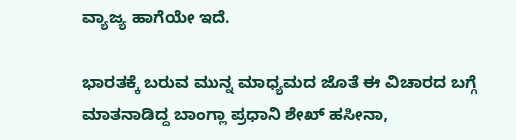ವ್ಯಾಜ್ಯ ಹಾಗೆಯೇ ಇದೆ.

ಭಾರತಕ್ಕೆ ಬರುವ ಮುನ್ನ ಮಾಧ್ಯಮದ ಜೊತೆ ಈ ವಿಚಾರದ ಬಗ್ಗೆ ಮಾತನಾಡಿದ್ದ ಬಾಂಗ್ಲಾ ಪ್ರಧಾನಿ ಶೇಖ್ ಹಸೀನಾ,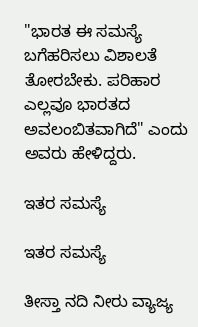"ಭಾರತ ಈ ಸಮಸ್ಯೆ ಬಗೆಹರಿಸಲು ವಿಶಾಲತೆ ತೋರಬೇಕು. ಪರಿಹಾರ ಎಲ್ಲವೂ ಭಾರತದ ಅವಲಂಬಿತವಾಗಿದೆ" ಎಂದು ಅವರು ಹೇಳಿದ್ದರು.

ಇತರ ಸಮಸ್ಯೆ

ಇತರ ಸಮಸ್ಯೆ

ತೀಸ್ತಾ ನದಿ ನೀರು ವ್ಯಾಜ್ಯ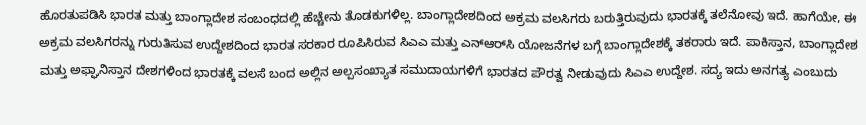ಹೊರತುಪಡಿಸಿ ಭಾರತ ಮತ್ತು ಬಾಂಗ್ಲಾದೇಶ ಸಂಬಂಧದಲ್ಲಿ ಹೆಚ್ಚೇನು ತೊಡಕುಗಳಿಲ್ಲ. ಬಾಂಗ್ಲಾದೇಶದಿಂದ ಅಕ್ರಮ ವಲಸಿಗರು ಬರುತ್ತಿರುವುದು ಭಾರತಕ್ಕೆ ತಲೆನೋವು ಇದೆ. ಹಾಗೆಯೇ, ಈ ಅಕ್ರಮ ವಲಸಿಗರನ್ನು ಗುರುತಿಸುವ ಉದ್ದೇಶದಿಂದ ಭಾರತ ಸರಕಾರ ರೂಪಿಸಿರುವ ಸಿಎಎ ಮತ್ತು ಎನ್‌ಆರ್‌ಸಿ ಯೋಜನೆಗಳ ಬಗ್ಗೆ ಬಾಂಗ್ಲಾದೇಶಕ್ಕೆ ತಕರಾರು ಇದೆ. ಪಾಕಿಸ್ತಾನ, ಬಾಂಗ್ಲಾದೇಶ ಮತ್ತು ಅಫ್ಘಾನಿಸ್ತಾನ ದೇಶಗಳಿಂದ ಭಾರತಕ್ಕೆ ವಲಸೆ ಬಂದ ಅಲ್ಲಿನ ಅಲ್ಪಸಂಖ್ಯಾತ ಸಮುದಾಯಗಳಿಗೆ ಭಾರತದ ಪೌರತ್ವ ನೀಡುವುದು ಸಿಎಎ ಉದ್ದೇಶ. ಸದ್ಯ ಇದು ಅನಗತ್ಯ ಎಂಬುದು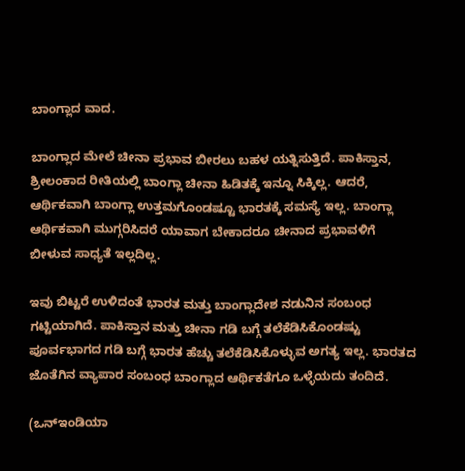ಬಾಂಗ್ಲಾದ ವಾದ.

ಬಾಂಗ್ಲಾದ ಮೇಲೆ ಚೀನಾ ಪ್ರಭಾವ ಬೀರಲು ಬಹಳ ಯತ್ನಿಸುತ್ತಿದೆ. ಪಾಕಿಸ್ತಾನ, ಶ್ರೀಲಂಕಾದ ರೀತಿಯಲ್ಲಿ ಬಾಂಗ್ಲಾ ಚೀನಾ ಹಿಡಿತಕ್ಕೆ ಇನ್ನೂ ಸಿಕ್ಕಿಲ್ಲ. ಆದರೆ, ಆರ್ಥಿಕವಾಗಿ ಬಾಂಗ್ಲಾ ಉತ್ತಮಗೊಂಡಷ್ಟೂ ಭಾರತಕ್ಕೆ ಸಮಸ್ಯೆ ಇಲ್ಲ. ಬಾಂಗ್ಲಾ ಆರ್ಥಿಕವಾಗಿ ಮುಗ್ಗರಿಸಿದರೆ ಯಾವಾಗ ಬೇಕಾದರೂ ಚೀನಾದ ಪ್ರಭಾವಳಿಗೆ ಬೀಳುವ ಸಾಧ್ಯತೆ ಇಲ್ಲದಿಲ್ಲ.

ಇವು ಬಿಟ್ಟರೆ ಉಳಿದಂತೆ ಭಾರತ ಮತ್ತು ಬಾಂಗ್ಲಾದೇಶ ನಡುನಿನ ಸಂಬಂಧ ಗಟ್ಟಿಯಾಗಿದೆ. ಪಾಕಿಸ್ತಾನ ಮತ್ತು ಚೀನಾ ಗಡಿ ಬಗ್ಗೆ ತಲೆಕೆಡಿಸಿಕೊಂಡಷ್ಟು ಪೂರ್ವಭಾಗದ ಗಡಿ ಬಗ್ಗೆ ಭಾರತ ಹೆಚ್ಚು ತಲೆಕೆಡಿಸಿಕೊಳ್ಳುವ ಅಗತ್ಯ ಇಲ್ಲ. ಭಾರತದ ಜೊತೆಗಿನ ವ್ಯಾಪಾರ ಸಂಬಂಧ ಬಾಂಗ್ಲಾದ ಆರ್ಥಿಕತೆಗೂ ಒಳ್ಳೆಯದು ತಂದಿದೆ.

(ಒನ್ಇಂಡಿಯಾ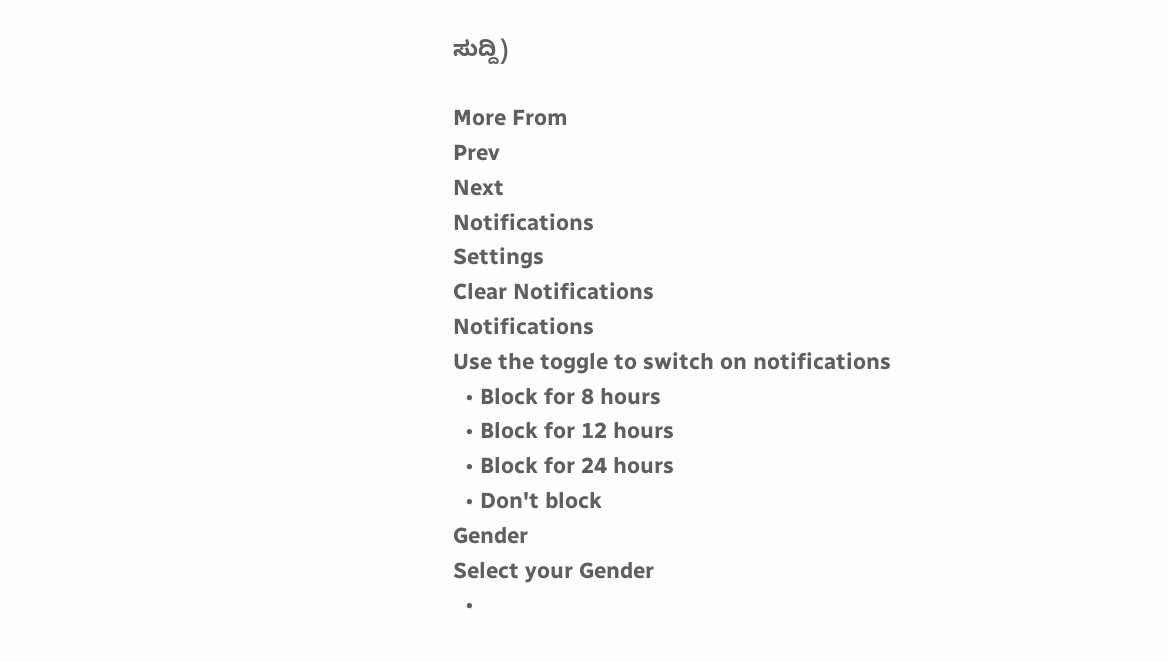ಸುದ್ದಿ)

More From
Prev
Next
Notifications
Settings
Clear Notifications
Notifications
Use the toggle to switch on notifications
  • Block for 8 hours
  • Block for 12 hours
  • Block for 24 hours
  • Don't block
Gender
Select your Gender
  •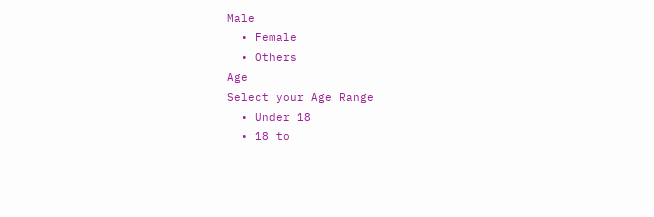Male
  • Female
  • Others
Age
Select your Age Range
  • Under 18
  • 18 to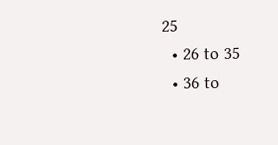25
  • 26 to 35
  • 36 to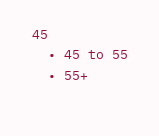45
  • 45 to 55
  • 55+